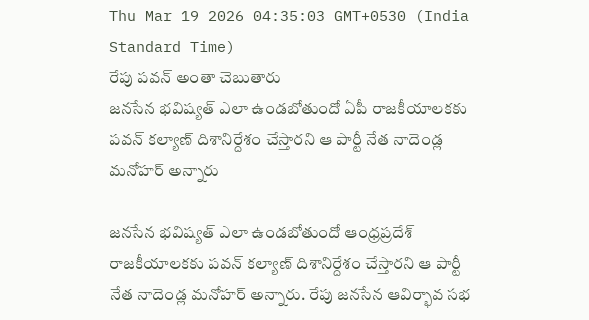Thu Mar 19 2026 04:35:03 GMT+0530 (India Standard Time)
రేపు పవన్ అంతా చెబుతారు
జనసేన భవిష్యత్ ఎలా ఉండబోతుందో ఏపీ రాజకీయాలకకు పవన్ కల్యాణ్ దిశానిర్దేశం చేస్తారని ఆ పార్టీ నేత నాదెండ్ల మనోహర్ అన్నారు

జనసేన భవిష్యత్ ఎలా ఉండబోతుందో ఆంధ్రప్రదేశ్ రాజకీయాలకకు పవన్ కల్యాణ్ దిశానిర్దేశం చేస్తారని ఆ పార్టీ నేత నాదెండ్ల మనోహర్ అన్నారు. రేపు జనసేన ఆవిర్భావ సభ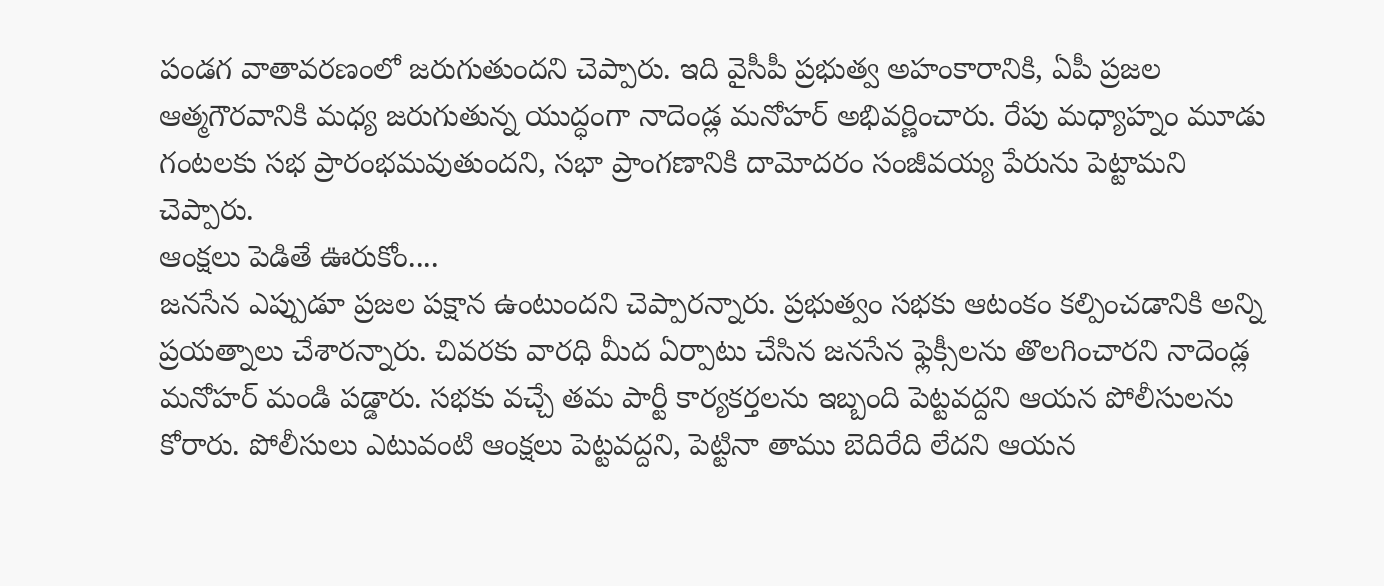పండగ వాతావరణంలో జరుగుతుందని చెప్పారు. ఇది వైసీపీ ప్రభుత్వ అహంకారానికి, ఏపీ ప్రజల ఆత్మగౌరవానికి మధ్య జరుగుతున్న యుద్ధంగా నాదెండ్ల మనోహర్ అభివర్ణించారు. రేపు మధ్యాహ్నం మూడు గంటలకు సభ ప్రారంభమవుతుందని, సభా ప్రాంగణానికి దామోదరం సంజీవయ్య పేరును పెట్టామని చెప్పారు.
ఆంక్షలు పెడితే ఊరుకోం....
జనసేన ఎప్పుడూ ప్రజల పక్షాన ఉంటుందని చెప్పారన్నారు. ప్రభుత్వం సభకు ఆటంకం కల్పించడానికి అన్ని ప్రయత్నాలు చేశారన్నారు. చివరకు వారధి మీద ఏర్పాటు చేసిన జనసేన ఫ్లెక్సీలను తొలగించారని నాదెండ్ల మనోహర్ మండి పడ్డారు. సభకు వచ్చే తమ పార్టీ కార్యకర్తలను ఇబ్బంది పెట్టవద్దని ఆయన పోలీసులను కోరారు. పోలీసులు ఎటువంటి ఆంక్షలు పెట్టవద్దని, పెట్టినా తాము బెదిరేది లేదని ఆయన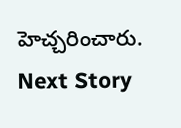హెచ్చరించారు.
Next Story